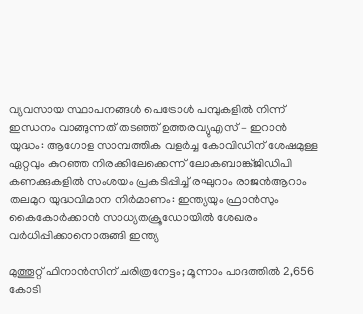വ്യവസായ സ്ഥാപനങ്ങൾ പെട്രോൾ പമ്പുകളിൽ നിന്ന് ഇന്ധനം വാങ്ങുന്നത് തടഞ്ഞ് ഉത്തരവ്യുഎസ് – ഇറാൻ യുദ്ധം: ആഗോള സാമ്പത്തിക വളർച്ച കോവിഡിന് ശേഷമുള്ള ഏറ്റവും കുറഞ്ഞ നിരക്കിലേക്കെന്ന് ലോകബാങ്ക്ജിഡിപി കണക്കുകളിൽ സംശയം പ്രകടിപ്പിച്ച് രഘുറാം രാജൻആറാം തലമുറ യുദ്ധവിമാന നിർമാണം: ഇന്ത്യയും ഫ്രാൻസും കൈകോർക്കാൻ സാധ്യതക്രൂഡോയിൽ ശേഖരം വർധിപ്പിക്കാനൊരുങ്ങി ഇന്ത്യ

മുത്തൂറ്റ് ഫിനാന്‍സിന് ചരിത്രനേട്ടം; മൂന്നാം പാദത്തില്‍ 2,656 കോടി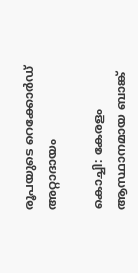രൂപയുടെ റെക്കോര്‍ഡ് അറ്റാദായം

കൊച്ചി: കേരളം ആസ്ഥാനമായ ബാങ്ക്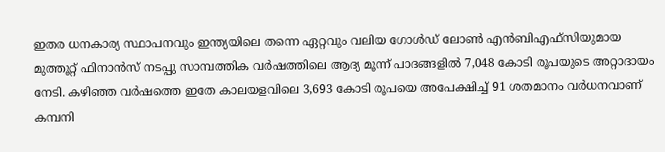ഇതര ധനകാര്യ സ്ഥാപനവും ഇന്ത്യയിലെ തന്നെ ഏറ്റവും വലിയ ഗോള്‍ഡ് ലോണ്‍ എന്‍ബിഎഫ്സിയുമായ മുത്തൂറ്റ് ഫിനാന്‍സ് നടപ്പു സാമ്പത്തിക വര്‍ഷത്തിലെ ആദ്യ മൂന്ന് പാദങ്ങളില്‍ 7,048 കോടി രൂപയുടെ അറ്റാദായം നേടി. കഴിഞ്ഞ വര്‍ഷത്തെ ഇതേ കാലയളവിലെ 3,693 കോടി രൂപയെ അപേക്ഷിച്ച് 91 ശതമാനം വര്‍ധനവാണ് കമ്പനി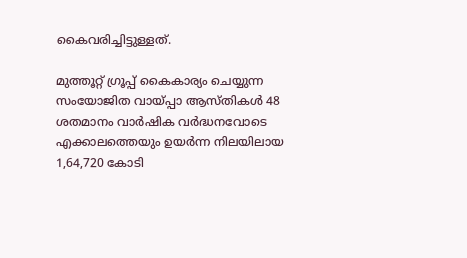കൈവരിച്ചിട്ടുള്ളത്.

മുത്തൂറ്റ് ഗ്രൂപ്പ് കൈകാര്യം ചെയ്യുന്ന സംയോജിത വായ്പ്പാ ആസ്തികള്‍ 48 ശതമാനം വാര്‍ഷിക വര്‍ദ്ധനവോടെ എക്കാലത്തെയും ഉയര്‍ന്ന നിലയിലായ 1,64,720 കോടി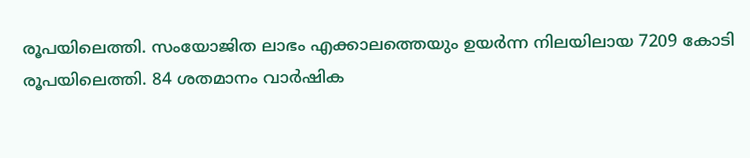രൂപയിലെത്തി. സംയോജിത ലാഭം എക്കാലത്തെയും ഉയര്‍ന്ന നിലയിലായ 7209 കോടി രൂപയിലെത്തി. 84 ശതമാനം വാര്‍ഷിക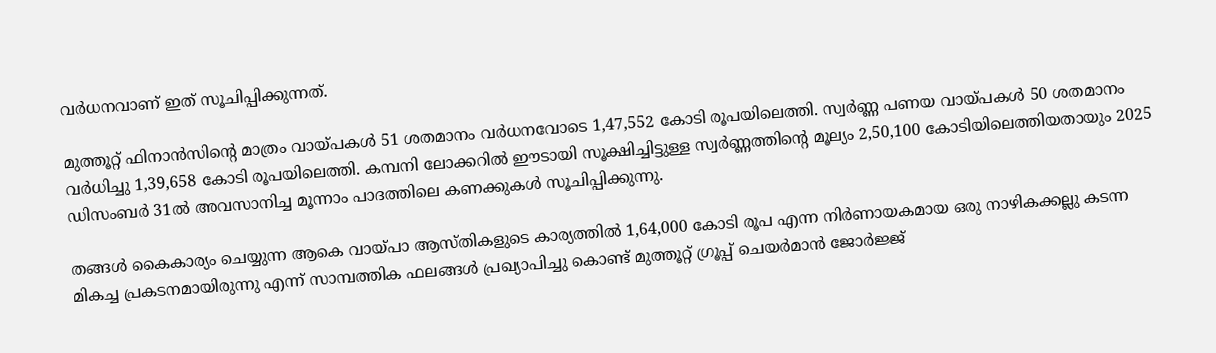വര്‍ധനവാണ് ഇത് സൂചിപ്പിക്കുന്നത്.

മുത്തൂറ്റ് ഫിനാന്‍സിന്‍റെ മാത്രം വായ്പകള്‍ 51 ശതമാനം വര്‍ധനവോടെ 1,47,552 കോടി രൂപയിലെത്തി. സ്വര്‍ണ്ണ പണയ വായ്പകള്‍ 50 ശതമാനം വര്‍ധിച്ചു 1,39,658 കോടി രൂപയിലെത്തി. കമ്പനി ലോക്കറില്‍ ഈടായി സൂക്ഷിച്ചിട്ടുള്ള സ്വര്‍ണ്ണത്തിന്‍റെ മൂല്യം 2,50,100 കോടിയിലെത്തിയതായും 2025 ഡിസംബര്‍ 31ല്‍ അവസാനിച്ച മൂന്നാം പാദത്തിലെ കണക്കുകള്‍ സൂചിപ്പിക്കുന്നു.

തങ്ങള്‍ കൈകാര്യം ചെയ്യുന്ന ആകെ വായ്പാ ആസ്തികളുടെ കാര്യത്തില്‍ 1,64,000 കോടി രൂപ എന്ന നിര്‍ണായകമായ ഒരു നാഴികക്കല്ലു കടന്ന മികച്ച പ്രകടനമായിരുന്നു എന്ന് സാമ്പത്തിക ഫലങ്ങള്‍ പ്രഖ്യാപിച്ചു കൊണ്ട് മുത്തൂറ്റ് ഗ്രൂപ്പ് ചെയര്‍മാന്‍ ജോര്‍ജ്ജ്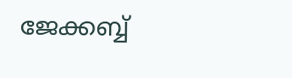ജേക്കബ്ബ്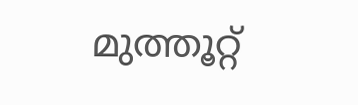മുത്തൂറ്റ്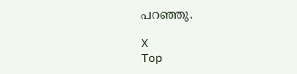പറഞ്ഞു.

X
Top